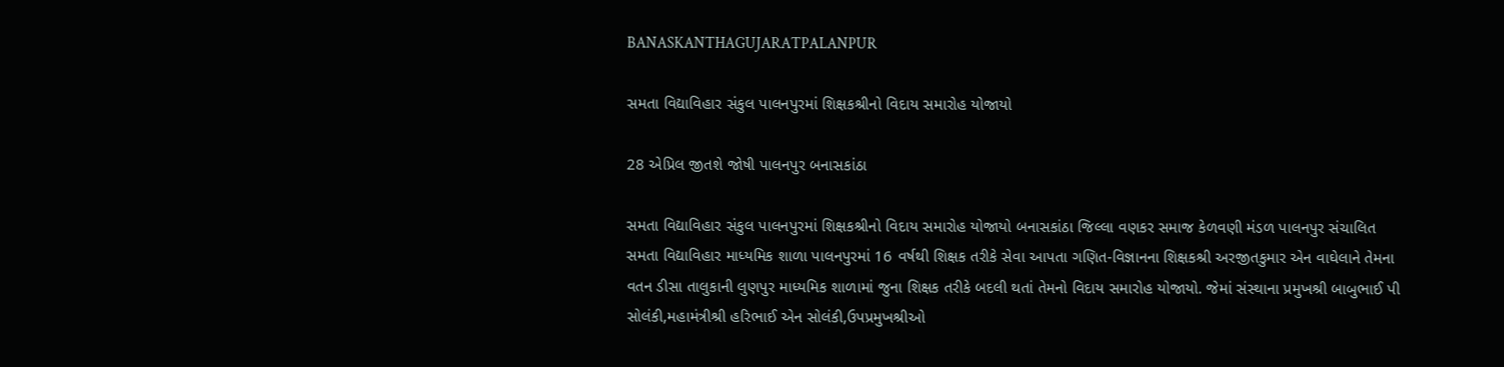BANASKANTHAGUJARATPALANPUR

સમતા વિદ્યાવિહાર સંકુલ પાલનપુરમાં શિક્ષકશ્રીનો વિદાય સમારોહ યોજાયો

28 એપ્રિલ જીતશે જોષી પાલનપુર બનાસકાંઠા

સમતા વિદ્યાવિહાર સંકુલ પાલનપુરમાં શિક્ષકશ્રીનો વિદાય સમારોહ યોજાયો બનાસકાંઠા જિલ્લા વણકર સમાજ કેળવણી મંડળ પાલનપુર સંચાલિત સમતા વિદ્યાવિહાર માધ્યમિક શાળા પાલનપુરમાં 16 વર્ષથી શિક્ષક તરીકે સેવા આપતા ગણિત-વિજ્ઞાનના શિક્ષકશ્રી અરજીતકુમાર એન વાઘેલાને તેમના વતન ડીસા તાલુકાની લુણપુર માધ્યમિક શાળામાં જુના શિક્ષક તરીકે બદલી થતાં તેમનો વિદાય સમારોહ યોજાયો. જેમાં સંસ્થાના પ્રમુખશ્રી બાબુભાઈ પી સોલંકી,મહામંત્રીશ્રી હરિભાઈ એન સોલંકી,ઉપપ્રમુખશ્રીઓ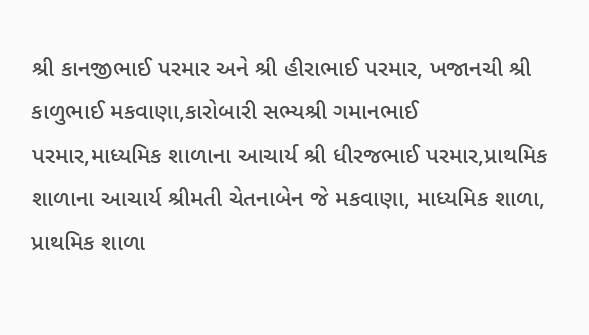શ્રી કાનજીભાઈ પરમાર અને શ્રી હીરાભાઈ પરમાર, ખજાનચી શ્રી કાળુભાઈ મકવાણા,કારોબારી સભ્યશ્રી ગમાનભાઈ પરમાર,માધ્યમિક શાળાના આચાર્ય શ્રી ધીરજભાઈ પરમાર,પ્રાથમિક શાળાના આચાર્ય શ્રીમતી ચેતનાબેન જે મકવાણા, માધ્યમિક શાળા, પ્રાથમિક શાળા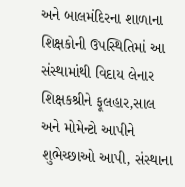અને બાલમંદિરના શાળાના શિક્ષકોની ઉપસ્થિતિમાં આ સંસ્થામાંથી વિદાય લેનાર શિક્ષકશ્રીને ફૂલહાર,સાલ અને મોમેન્ટો આપીને શુભેચ્છાઓ આપી, સંસ્થાના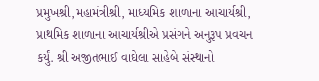પ્રમુખશ્રી,મહામંત્રીશ્રી, માધ્યમિક શાળાના આચાર્યશ્રી, પ્રાથમિક શાળાના આચાર્યશ્રીએ પ્રસંગને અનુરૂપ પ્રવચન કર્યું. શ્રી અજીતભાઈ વાઘેલા સાહેબે સંસ્થાનો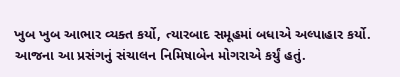ખુબ ખુબ આભાર વ્યક્ત કર્યો, ત્યારબાદ સમૂહમાં બધાએ અલ્પાહાર કર્યો. આજના આ પ્રસંગનું સંચાલન નિમિષાબેન મોગરાએ કર્યું હતું.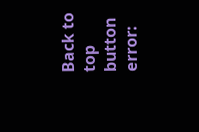Back to top button
error: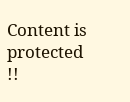Content is protected !!